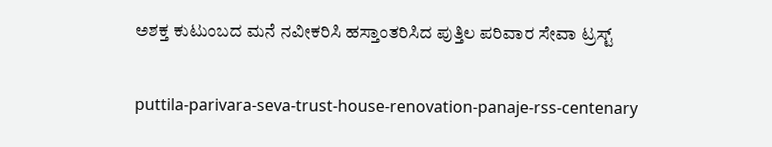ಅಶಕ್ತ ಕುಟುಂಬದ ಮನೆ ನವೀಕರಿಸಿ ಹಸ್ತಾಂತರಿಸಿದ ಪುತ್ತಿಲ ಪರಿವಾರ ಸೇವಾ ಟ್ರಸ್ಟ್

puttila-parivara-seva-trust-house-renovation-panaje-rss-centenary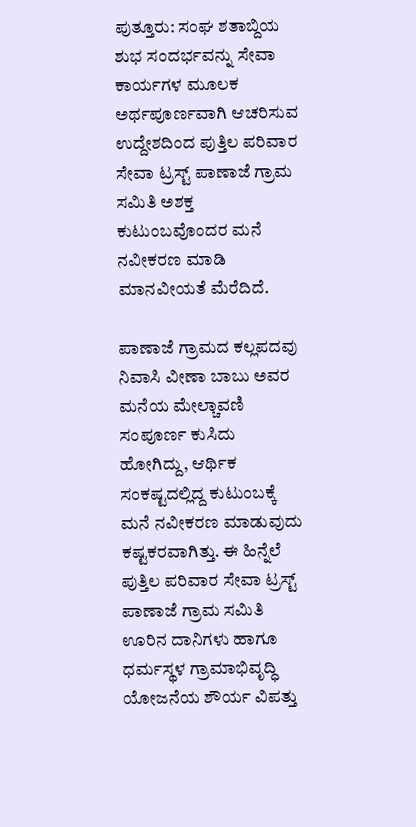ಪುತ್ತೂರು: ಸಂಘ ಶತಾಬ್ದಿಯ ಶುಭ ಸಂದರ್ಭವನ್ನು ಸೇವಾ ಕಾರ್ಯಗಳ ಮೂಲಕ ಅರ್ಥಪೂರ್ಣವಾಗಿ ಆಚರಿಸುವ ಉದ್ದೇಶದಿಂದ ಪುತ್ತಿಲ ಪರಿವಾರ ಸೇವಾ ಟ್ರಸ್ಟ್ ಪಾಣಾಜೆ ಗ್ರಾಮ ಸಮಿತಿ ಅಶಕ್ತ ಕುಟುಂಬವೊಂದರ ಮನೆ ನವೀಕರಣ ಮಾಡಿ ಮಾನವೀಯತೆ ಮೆರೆದಿದೆ.

ಪಾಣಾಜೆ ಗ್ರಾಮದ ಕಲ್ಲಪದವು ನಿವಾಸಿ ವೀಣಾ ಬಾಬು ಅವರ ಮನೆಯ ಮೇಲ್ಚಾವಣಿ ಸಂಪೂರ್ಣ ಕುಸಿದು ಹೋಗಿದ್ದು, ಆರ್ಥಿಕ ಸಂಕಷ್ಟದಲ್ಲಿದ್ದ ಕುಟುಂಬಕ್ಕೆ ಮನೆ ನವೀಕರಣ ಮಾಡುವುದು ಕಷ್ಟಕರವಾಗಿತ್ತು. ಈ ಹಿನ್ನೆಲೆ ಪುತ್ತಿಲ ಪರಿವಾರ ಸೇವಾ ಟ್ರಸ್ಟ್ ಪಾಣಾಜೆ ಗ್ರಾಮ ಸಮಿತಿ ಊರಿನ ದಾನಿಗಳು ಹಾಗೂ ಧರ್ಮಸ್ಥಳ ಗ್ರಾಮಾಭಿವೃದ್ಧಿ ಯೋಜನೆಯ ಶೌರ್ಯ ವಿಪತ್ತು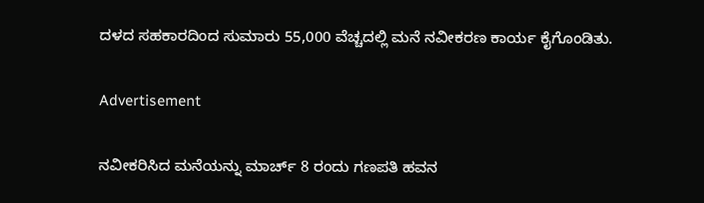ದಳದ ಸಹಕಾರದಿಂದ ಸುಮಾರು 55,000 ವೆಚ್ಚದಲ್ಲಿ ಮನೆ ನವೀಕರಣ ಕಾರ್ಯ ಕೈಗೊಂಡಿತು.

Advertisement

ನವೀಕರಿಸಿದ ಮನೆಯನ್ನು ಮಾರ್ಚ್ 8 ರಂದು ಗಣಪತಿ ಹವನ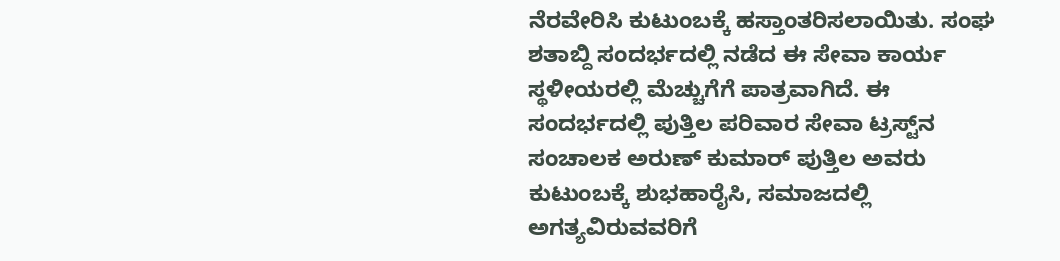ನೆರವೇರಿಸಿ ಕುಟುಂಬಕ್ಕೆ ಹಸ್ತಾಂತರಿಸಲಾಯಿತು. ಸಂಘ ಶತಾಬ್ದಿ ಸಂದರ್ಭದಲ್ಲಿ ನಡೆದ ಈ ಸೇವಾ ಕಾರ್ಯ ಸ್ಥಳೀಯರಲ್ಲಿ ಮೆಚ್ಚುಗೆಗೆ ಪಾತ್ರವಾಗಿದೆ. ಈ ಸಂದರ್ಭದಲ್ಲಿ ಪುತ್ತಿಲ ಪರಿವಾರ ಸೇವಾ ಟ್ರಸ್ಟ್‌ನ ಸಂಚಾಲಕ ಅರುಣ್ ಕುಮಾರ್ ಪುತ್ತಿಲ ಅವರು ಕುಟುಂಬಕ್ಕೆ ಶುಭಹಾರೈಸಿ, ಸಮಾಜದಲ್ಲಿ ಅಗತ್ಯವಿರುವವರಿಗೆ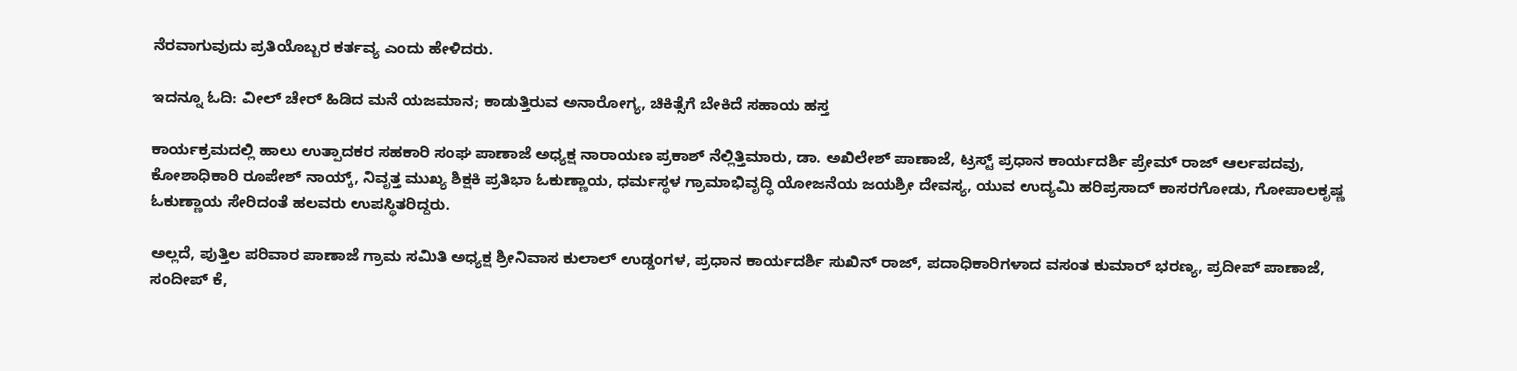ನೆರವಾಗುವುದು ಪ್ರತಿಯೊಬ್ಬರ ಕರ್ತವ್ಯ ಎಂದು ಹೇಳಿದರು.

ಇದನ್ನೂ ಓದಿ: ವೀಲ್‌ ಚೇರ್‌ ಹಿಡಿದ ಮನೆ ಯಜಮಾನ; ಕಾಡುತ್ತಿರುವ ಅನಾರೋಗ್ಯ, ಚಿಕಿತ್ಸೆಗೆ ಬೇಕಿದೆ ಸಹಾಯ ಹಸ್ತ

ಕಾರ್ಯಕ್ರಮದಲ್ಲಿ ಹಾಲು ಉತ್ಪಾದಕರ ಸಹಕಾರಿ ಸಂಘ ಪಾಣಾಜೆ ಅಧ್ಯಕ್ಷ ನಾರಾಯಣ ಪ್ರಕಾಶ್ ನೆಲ್ಲಿತ್ತಿಮಾರು, ಡಾ. ಅಖಿಲೇಶ್ ಪಾಣಾಜೆ, ಟ್ರಸ್ಟ್ ಪ್ರಧಾನ ಕಾರ್ಯದರ್ಶಿ ಪ್ರೇಮ್ ರಾಜ್ ಆರ್ಲಪದವು, ಕೋಶಾಧಿಕಾರಿ ರೂಪೇಶ್ ನಾಯ್ಕ್, ನಿವೃತ್ತ ಮುಖ್ಯ ಶಿಕ್ಷಕಿ ಪ್ರತಿಭಾ ಓಕುಣ್ಣಾಯ, ಧರ್ಮಸ್ಥಳ ಗ್ರಾಮಾಭಿವೃದ್ಧಿ ಯೋಜನೆಯ ಜಯಶ್ರೀ ದೇವಸ್ಯ, ಯುವ ಉದ್ಯಮಿ ಹರಿಪ್ರಸಾದ್ ಕಾಸರಗೋಡು, ಗೋಪಾಲಕೃಷ್ಣ ಓಕುಣ್ಣಾಯ ಸೇರಿದಂತೆ ಹಲವರು ಉಪಸ್ಥಿತರಿದ್ದರು.

ಅಲ್ಲದೆ, ಪುತ್ತಿಲ ಪರಿವಾರ ಪಾಣಾಜೆ ಗ್ರಾಮ ಸಮಿತಿ ಅಧ್ಯಕ್ಷ ಶ್ರೀನಿವಾಸ ಕುಲಾಲ್ ಉಡ್ಡಂಗಳ, ಪ್ರಧಾನ ಕಾರ್ಯದರ್ಶಿ ಸುಖಿನ್ ರಾಜ್, ಪದಾಧಿಕಾರಿಗಳಾದ ವಸಂತ ಕುಮಾರ್ ಭರಣ್ಯ, ಪ್ರದೀಪ್ ಪಾಣಾಜೆ, ಸಂದೀಪ್ ಕೆ,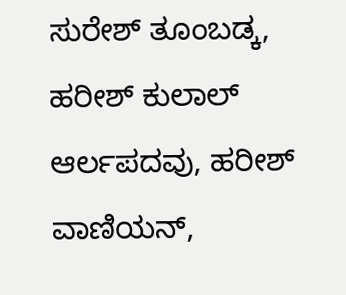ಸುರೇಶ್ ತೂಂಬಡ್ಕ, ಹರೀಶ್ ಕುಲಾಲ್ ಆರ್ಲಪದವು, ಹರೀಶ್ ವಾಣಿಯನ್,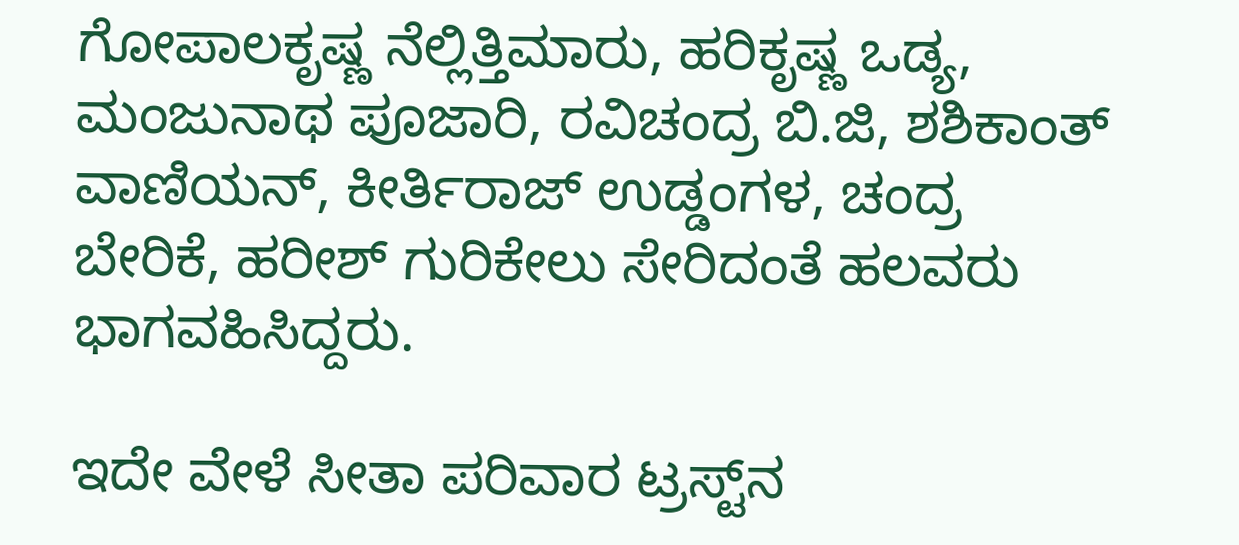ಗೋಪಾಲಕೃಷ್ಣ ನೆಲ್ಲಿತ್ತಿಮಾರು, ಹರಿಕೃಷ್ಣ ಒಡ್ಯ, ಮಂಜುನಾಥ ಪೂಜಾರಿ, ರವಿಚಂದ್ರ ಬಿ.ಜಿ, ಶಶಿಕಾಂತ್ ವಾಣಿಯನ್, ಕೀರ್ತಿರಾಜ್ ಉಡ್ಡಂಗಳ, ಚಂದ್ರ ಬೇರಿಕೆ, ಹರೀಶ್ ಗುರಿಕೇಲು ಸೇರಿದಂತೆ ಹಲವರು ಭಾಗವಹಿಸಿದ್ದರು.

ಇದೇ ವೇಳೆ ಸೀತಾ ಪರಿವಾರ ಟ್ರಸ್ಟ್‌ನ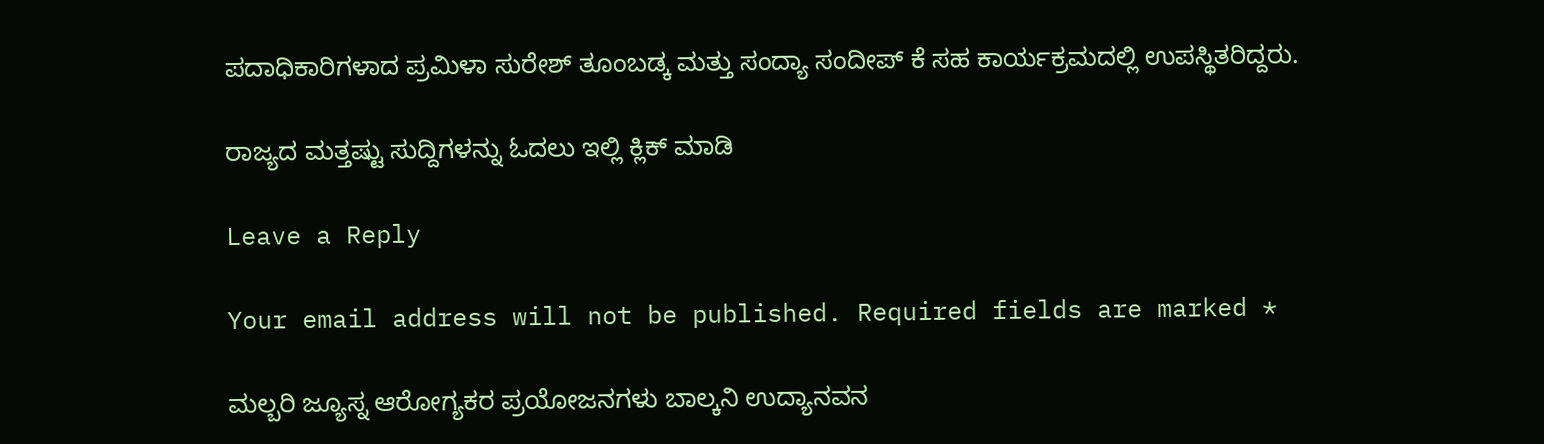ಪದಾಧಿಕಾರಿಗಳಾದ ಪ್ರಮಿಳಾ ಸುರೇಶ್ ತೂಂಬಡ್ಕ ಮತ್ತು ಸಂದ್ಯಾ ಸಂದೀಪ್ ಕೆ ಸಹ ಕಾರ್ಯಕ್ರಮದಲ್ಲಿ ಉಪಸ್ಥಿತರಿದ್ದರು.

ರಾಜ್ಯದ ಮತ್ತಷ್ಟು ಸುದ್ದಿಗಳನ್ನು ಓದಲು ಇಲ್ಲಿ ಕ್ಲಿಕ್‌ ಮಾಡಿ

Leave a Reply

Your email address will not be published. Required fields are marked *

ಮಲ್ಬರಿ ಜ್ಯೂಸ್ನ ಆರೋಗ್ಯಕರ ಪ್ರಯೋಜನಗಳು ಬಾಲ್ಕನಿ ಉದ್ಯಾನವನ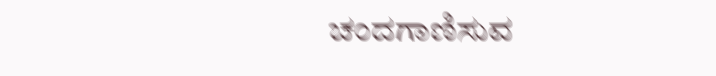ಚಂದಗಾಣಿಸುವ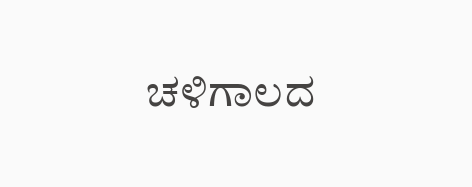ಚಳಿಗಾಲದ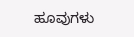ಹೂವುಗಳು